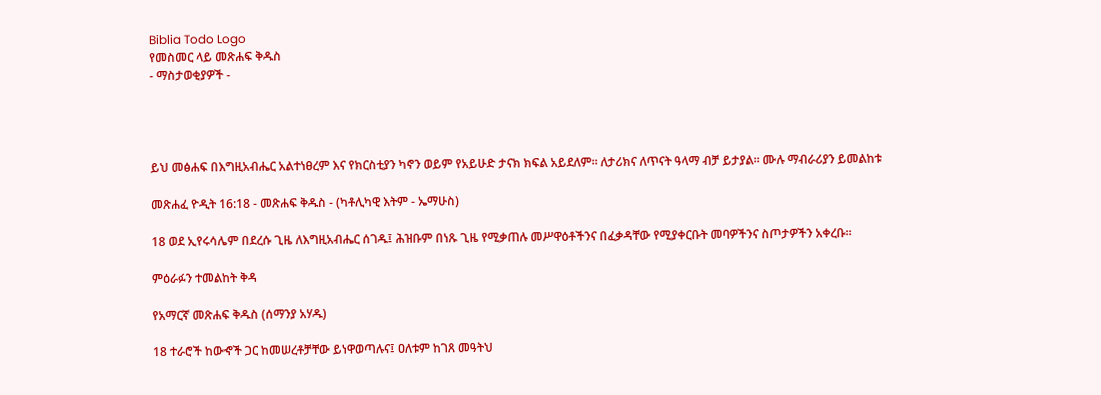Biblia Todo Logo
የመስመር ላይ መጽሐፍ ቅዱስ
- ማስታወቂያዎች -




ይህ መፅሐፍ በእግዚአብሔር አልተነፀረም እና የክርስቲያን ካኖን ወይም የአይሁድ ታናክ ክፍል አይደለም። ለታሪክና ለጥናት ዓላማ ብቻ ይታያል። ሙሉ ማብራሪያን ይመልከቱ

መጽሐፈ ዮዲት 16:18 - መጽሐፍ ቅዱስ - (ካቶሊካዊ እትም - ኤማሁስ)

18 ወደ ኢየሩሳሌም በደረሱ ጊዜ ለእግዚአብሔር ሰገዱ፤ ሕዝቡም በነጹ ጊዜ የሚቃጠሉ መሥዋዕቶችንና በፈቃዳቸው የሚያቀርቡት መባዎችንና ስጦታዎችን አቀረቡ።

ምዕራፉን ተመልከት ቅዳ

የአማርኛ መጽሐፍ ቅዱስ (ሰማንያ አሃዱ)

18 ተራሮች ከውኆች ጋር ከመሠረቶቻቸው ይነዋወጣሉና፤ ዐለቱም ከገጸ መዓትህ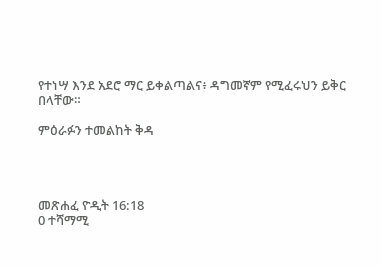የተነሣ እንደ አደሮ ማር ይቀልጣልና፥ ዳግመኛም የሚፈሩህን ይቅር በላቸው።

ምዕራፉን ተመልከት ቅዳ




መጽሐፈ ዮዲት 16:18
0 ተሻማሚ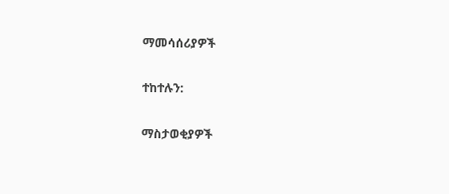ማመሳሰሪያዎች

ተከተሉን:

ማስታወቂያዎች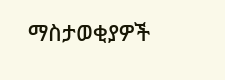ማስታወቂያዎች